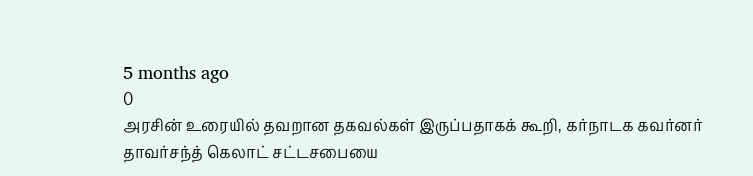5 months ago
0
அரசின் உரையில் தவறான தகவல்கள் இருப்பதாகக் கூறி, கர்நாடக கவர்னர் தாவர்சந்த் கெலாட் சட்டசபையை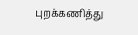புறக்கணித்து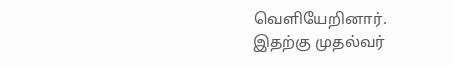வெளியேறினார்.
இதற்கு முதல்வர்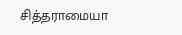சித்தராமையா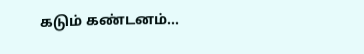கடும் கண்டனம்...